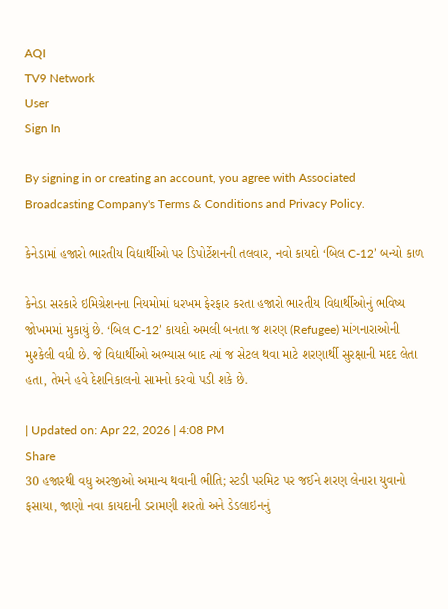AQI
TV9 Network
User
Sign In

By signing in or creating an account, you agree with Associated Broadcasting Company's Terms & Conditions and Privacy Policy.

કેનેડામાં હજારો ભારતીય વિદ્યાર્થીઓ પર ડિપોર્ટેશનની તલવાર, નવો કાયદો ‘બિલ C-12’ બન્યો કાળ

કેનેડા સરકારે ઇમિગ્રેશનના નિયમોમાં ધરખમ ફેરફાર કરતા હજારો ભારતીય વિદ્યાર્થીઓનું ભવિષ્ય જોખમમાં મુકાયું છે. ‘બિલ C-12’ કાયદો અમલી બનતા જ શરણ (Refugee) માંગનારાઓની મુશ્કેલી વધી છે. જે વિદ્યાર્થીઓ અભ્યાસ બાદ ત્યાં જ સેટલ થવા માટે શરણાર્થી સુરક્ષાની મદદ લેતા હતા, તેમને હવે દેશનિકાલનો સામનો કરવો પડી શકે છે.

| Updated on: Apr 22, 2026 | 4:08 PM
Share
30 હજારથી વધુ અરજીઓ અમાન્ય થવાની ભીતિ; સ્ટડી પરમિટ પર જઈને શરણ લેનારા યુવાનો ફસાયા, જાણો નવા કાયદાની ડરામણી શરતો અને ડેડલાઇનનું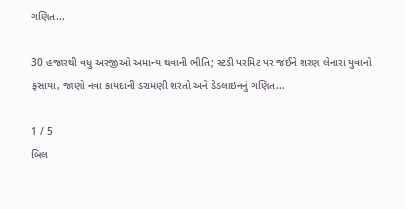ગણિત...

30 હજારથી વધુ અરજીઓ અમાન્ય થવાની ભીતિ; સ્ટડી પરમિટ પર જઈને શરણ લેનારા યુવાનો ફસાયા, જાણો નવા કાયદાની ડરામણી શરતો અને ડેડલાઇનનું ગણિત...

1 / 5
બિલ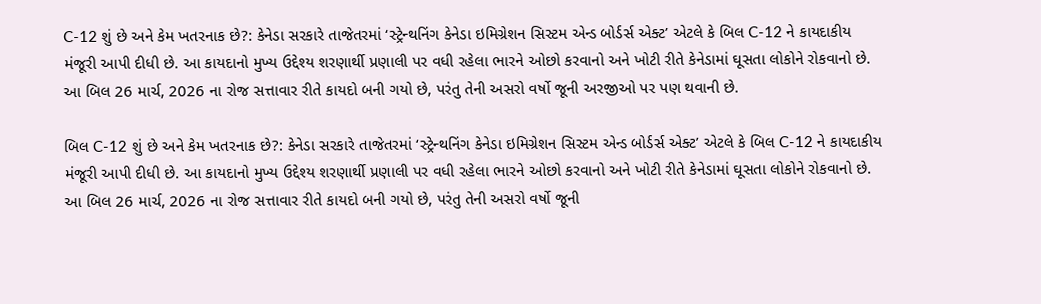C-12 શું છે અને કેમ ખતરનાક છે?: કેનેડા સરકારે તાજેતરમાં ‘સ્ટ્રેન્થનિંગ કેનેડા ઇમિગ્રેશન સિસ્ટમ એન્ડ બોર્ડર્સ એક્ટ’ એટલે કે બિલ C-12 ને કાયદાકીય મંજૂરી આપી દીધી છે. આ કાયદાનો મુખ્ય ઉદ્દેશ્ય શરણાર્થી પ્રણાલી પર વધી રહેલા ભારને ઓછો કરવાનો અને ખોટી રીતે કેનેડામાં ઘૂસતા લોકોને રોકવાનો છે. આ બિલ 26 માર્ચ, 2026 ના રોજ સત્તાવાર રીતે કાયદો બની ગયો છે, પરંતુ તેની અસરો વર્ષો જૂની અરજીઓ પર પણ થવાની છે.

બિલ C-12 શું છે અને કેમ ખતરનાક છે?: કેનેડા સરકારે તાજેતરમાં ‘સ્ટ્રેન્થનિંગ કેનેડા ઇમિગ્રેશન સિસ્ટમ એન્ડ બોર્ડર્સ એક્ટ’ એટલે કે બિલ C-12 ને કાયદાકીય મંજૂરી આપી દીધી છે. આ કાયદાનો મુખ્ય ઉદ્દેશ્ય શરણાર્થી પ્રણાલી પર વધી રહેલા ભારને ઓછો કરવાનો અને ખોટી રીતે કેનેડામાં ઘૂસતા લોકોને રોકવાનો છે. આ બિલ 26 માર્ચ, 2026 ના રોજ સત્તાવાર રીતે કાયદો બની ગયો છે, પરંતુ તેની અસરો વર્ષો જૂની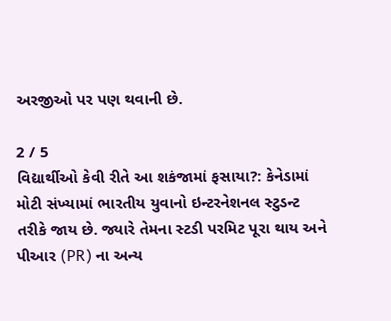અરજીઓ પર પણ થવાની છે.

2 / 5
વિદ્યાર્થીઓ કેવી રીતે આ શકંજામાં ફસાયા?: કેનેડામાં મોટી સંખ્યામાં ભારતીય યુવાનો ઇન્ટરનેશનલ સ્ટુડન્ટ તરીકે જાય છે. જ્યારે તેમના સ્ટડી પરમિટ પૂરા થાય અને પીઆર (PR) ના અન્ય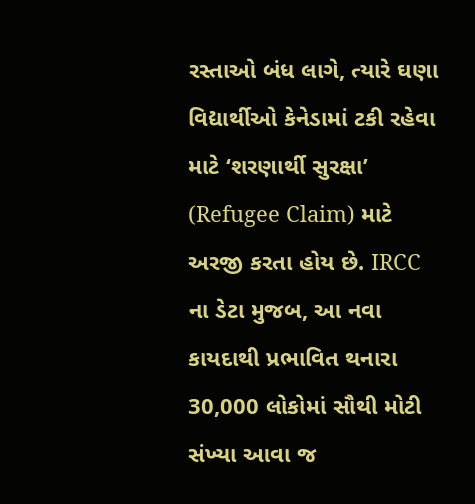રસ્તાઓ બંધ લાગે, ત્યારે ઘણા વિદ્યાર્થીઓ કેનેડામાં ટકી રહેવા માટે ‘શરણાર્થી સુરક્ષા’ (Refugee Claim) માટે અરજી કરતા હોય છે. IRCC ના ડેટા મુજબ, આ નવા કાયદાથી પ્રભાવિત થનારા 30,000 લોકોમાં સૌથી મોટી સંખ્યા આવા જ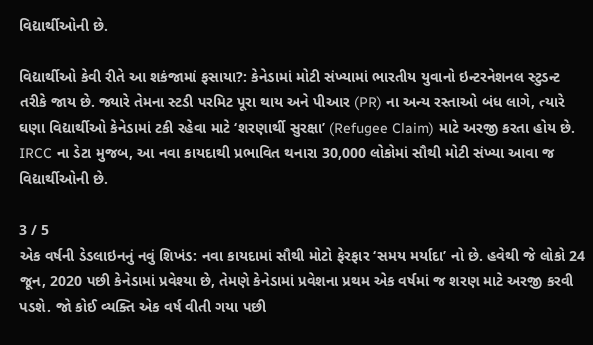વિદ્યાર્થીઓની છે.

વિદ્યાર્થીઓ કેવી રીતે આ શકંજામાં ફસાયા?: કેનેડામાં મોટી સંખ્યામાં ભારતીય યુવાનો ઇન્ટરનેશનલ સ્ટુડન્ટ તરીકે જાય છે. જ્યારે તેમના સ્ટડી પરમિટ પૂરા થાય અને પીઆર (PR) ના અન્ય રસ્તાઓ બંધ લાગે, ત્યારે ઘણા વિદ્યાર્થીઓ કેનેડામાં ટકી રહેવા માટે ‘શરણાર્થી સુરક્ષા’ (Refugee Claim) માટે અરજી કરતા હોય છે. IRCC ના ડેટા મુજબ, આ નવા કાયદાથી પ્રભાવિત થનારા 30,000 લોકોમાં સૌથી મોટી સંખ્યા આવા જ વિદ્યાર્થીઓની છે.

3 / 5
એક વર્ષની ડેડલાઇનનું નવું શિખંડ: નવા કાયદામાં સૌથી મોટો ફેરફાર ‘સમય મર્યાદા’ નો છે. હવેથી જે લોકો 24 જૂન, 2020 પછી કેનેડામાં પ્રવેશ્યા છે, તેમણે કેનેડામાં પ્રવેશના પ્રથમ એક વર્ષમાં જ શરણ માટે અરજી કરવી પડશે. જો કોઈ વ્યક્તિ એક વર્ષ વીતી ગયા પછી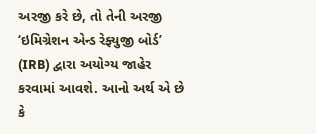અરજી કરે છે, તો તેની અરજી ‘ઇમિગ્રેશન એન્ડ રેફ્યુજી બોર્ડ’ (IRB) દ્વારા અયોગ્ય જાહેર કરવામાં આવશે. આનો અર્થ એ છે કે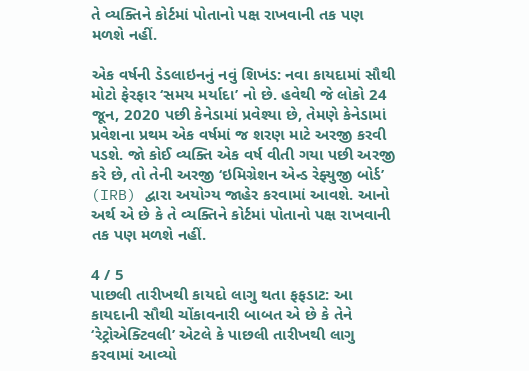તે વ્યક્તિને કોર્ટમાં પોતાનો પક્ષ રાખવાની તક પણ મળશે નહીં.

એક વર્ષની ડેડલાઇનનું નવું શિખંડ: નવા કાયદામાં સૌથી મોટો ફેરફાર ‘સમય મર્યાદા’ નો છે. હવેથી જે લોકો 24 જૂન, 2020 પછી કેનેડામાં પ્રવેશ્યા છે, તેમણે કેનેડામાં પ્રવેશના પ્રથમ એક વર્ષમાં જ શરણ માટે અરજી કરવી પડશે. જો કોઈ વ્યક્તિ એક વર્ષ વીતી ગયા પછી અરજી કરે છે, તો તેની અરજી ‘ઇમિગ્રેશન એન્ડ રેફ્યુજી બોર્ડ’ (IRB) દ્વારા અયોગ્ય જાહેર કરવામાં આવશે. આનો અર્થ એ છે કે તે વ્યક્તિને કોર્ટમાં પોતાનો પક્ષ રાખવાની તક પણ મળશે નહીં.

4 / 5
પાછલી તારીખથી કાયદો લાગુ થતા ફફડાટ: આ કાયદાની સૌથી ચોંકાવનારી બાબત એ છે કે તેને ‘રેટ્રોએક્ટિવલી’ એટલે કે પાછલી તારીખથી લાગુ કરવામાં આવ્યો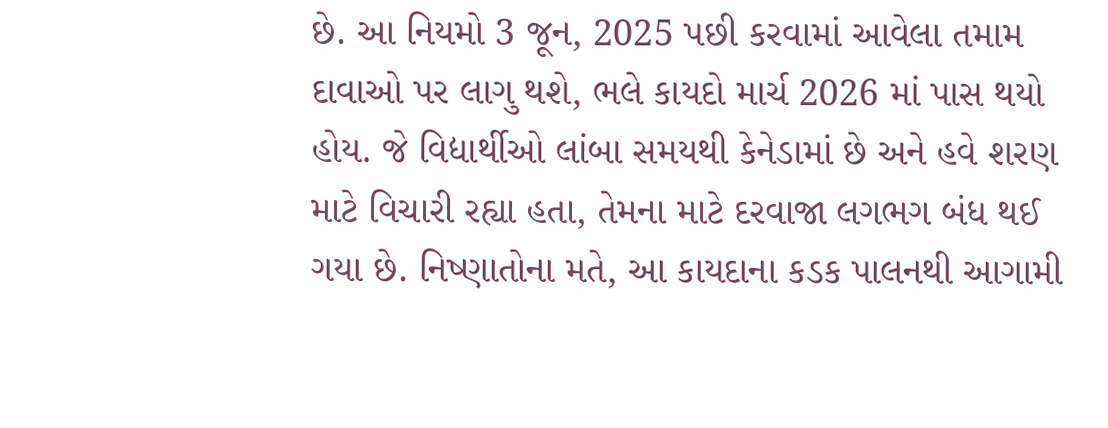છે. આ નિયમો 3 જૂન, 2025 પછી કરવામાં આવેલા તમામ દાવાઓ પર લાગુ થશે, ભલે કાયદો માર્ચ 2026 માં પાસ થયો હોય. જે વિદ્યાર્થીઓ લાંબા સમયથી કેનેડામાં છે અને હવે શરણ માટે વિચારી રહ્યા હતા, તેમના માટે દરવાજા લગભગ બંધ થઈ ગયા છે. નિષ્ણાતોના મતે, આ કાયદાના કડક પાલનથી આગામી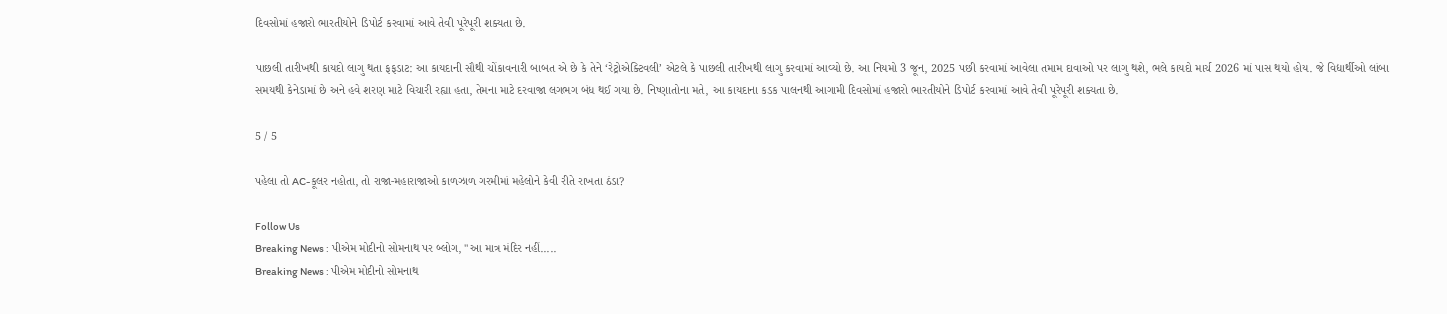દિવસોમાં હજારો ભારતીયોને ડિપોર્ટ કરવામાં આવે તેવી પૂરેપૂરી શક્યતા છે.

પાછલી તારીખથી કાયદો લાગુ થતા ફફડાટ: આ કાયદાની સૌથી ચોંકાવનારી બાબત એ છે કે તેને ‘રેટ્રોએક્ટિવલી’ એટલે કે પાછલી તારીખથી લાગુ કરવામાં આવ્યો છે. આ નિયમો 3 જૂન, 2025 પછી કરવામાં આવેલા તમામ દાવાઓ પર લાગુ થશે, ભલે કાયદો માર્ચ 2026 માં પાસ થયો હોય. જે વિદ્યાર્થીઓ લાંબા સમયથી કેનેડામાં છે અને હવે શરણ માટે વિચારી રહ્યા હતા, તેમના માટે દરવાજા લગભગ બંધ થઈ ગયા છે. નિષ્ણાતોના મતે, આ કાયદાના કડક પાલનથી આગામી દિવસોમાં હજારો ભારતીયોને ડિપોર્ટ કરવામાં આવે તેવી પૂરેપૂરી શક્યતા છે.

5 / 5

પહેલા તો AC-કૂલર નહોતા, તો રાજા-મહારાજાઓ કાળઝાળ ગરમીમાં મહેલોને કેવી રીતે રાખતા ઠંડા?

Follow Us
Breaking News : પીએમ મોદીનો સોમનાથ પર બ્લોગ, "આ માત્ર મંદિર નહીં.....
Breaking News : પીએમ મોદીનો સોમનાથ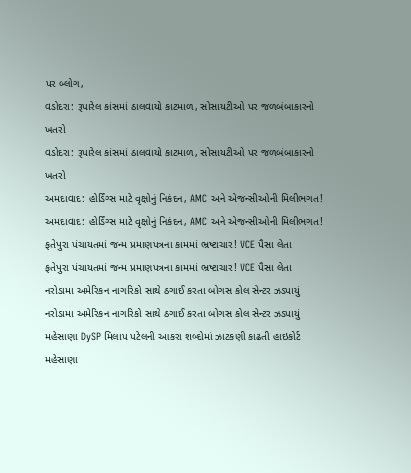પર બ્લોગ,
વડોદરા: રૂપારેલ કાંસમાં ઠાલવાયો કાટમાળ, સોસાયટીઓ પર જળબંબાકારનો ખતરો
વડોદરા: રૂપારેલ કાંસમાં ઠાલવાયો કાટમાળ, સોસાયટીઓ પર જળબંબાકારનો ખતરો
અમદાવાદ: હોર્ડિંગ્સ માટે વૃક્ષોનું નિકંદન, AMC અને એજન્સીઓની મિલીભગત!
અમદાવાદ: હોર્ડિંગ્સ માટે વૃક્ષોનું નિકંદન, AMC અને એજન્સીઓની મિલીભગત!
ફતેપુરા પંચાયતમાં જન્મ પ્રમાણપત્રના કામમાં ભ્રષ્ટાચાર! VCE પૈસા લેતા
ફતેપુરા પંચાયતમાં જન્મ પ્રમાણપત્રના કામમાં ભ્રષ્ટાચાર! VCE પૈસા લેતા
નરોડામા અમેરિકન નાગરિકો સાથે ઠગાઈ કરતા બોગસ કોલ સેન્ટર ઝડપાયું
નરોડામા અમેરિકન નાગરિકો સાથે ઠગાઈ કરતા બોગસ કોલ સેન્ટર ઝડપાયું
મહેસાણા DySP મિલાપ પટેલની આકરા શબ્દોમાં ઝાટકણી કાઢતી હાઇકોર્ટ
મહેસાણા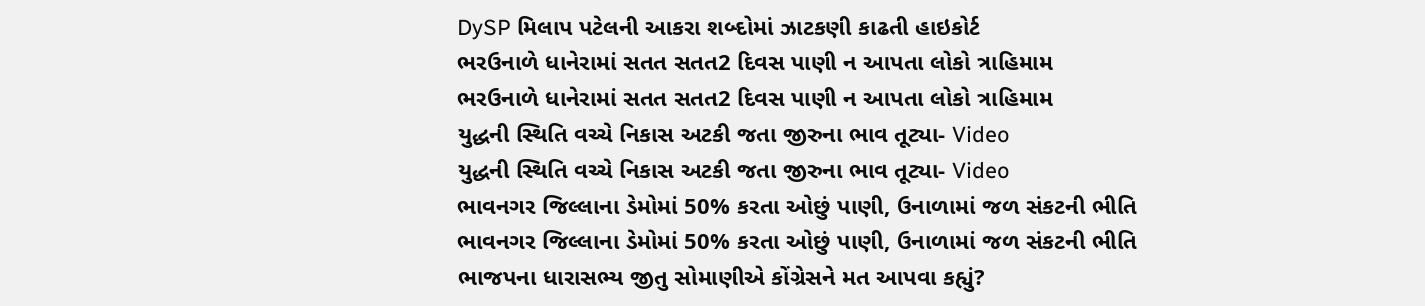DySP મિલાપ પટેલની આકરા શબ્દોમાં ઝાટકણી કાઢતી હાઇકોર્ટ
ભરઉનાળે ધાનેરામાં સતત સતત2 દિવસ પાણી ન આપતા લોકો ત્રાહિમામ
ભરઉનાળે ધાનેરામાં સતત સતત2 દિવસ પાણી ન આપતા લોકો ત્રાહિમામ
યુદ્ધની સ્થિતિ વચ્ચે નિકાસ અટકી જતા જીરુના ભાવ તૂટ્યા- Video
યુદ્ધની સ્થિતિ વચ્ચે નિકાસ અટકી જતા જીરુના ભાવ તૂટ્યા- Video
ભાવનગર જિલ્લાના ડેમોમાં 50% કરતા ઓછું પાણી, ઉનાળામાં જળ સંકટની ભીતિ
ભાવનગર જિલ્લાના ડેમોમાં 50% કરતા ઓછું પાણી, ઉનાળામાં જળ સંકટની ભીતિ
ભાજપના ધારાસભ્ય જીતુ સોમાણીએ કોંગ્રેસને મત આપવા કહ્યું?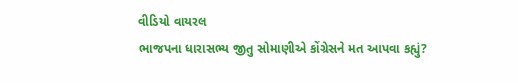વીડિયો વાયરલ
ભાજપના ધારાસભ્ય જીતુ સોમાણીએ કોંગ્રેસને મત આપવા કહ્યું?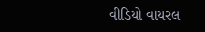વીડિયો વાયરલ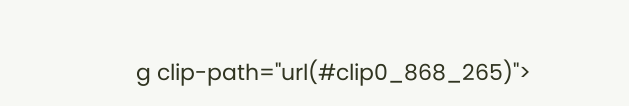g clip-path="url(#clip0_868_265)">